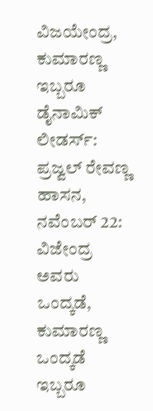ವಿಜಯೇಂದ್ರ, ಕುಮಾರಣ್ಣ ಇಬ್ಬರೂ ಡೈನಾಮಿಕ್ ಲೀಡರ್ಸ್: ಪ್ರಜ್ವಲ್ ರೇವಣ್ಣ
ಹಾಸನ, ನವೆಂಬರ್ 22: ವಿಜೇಂದ್ರ ಅವರು ಒಂದ್ಕಡೆ, ಕುಮಾರಣ್ಣ ಒಂದ್ಕಡೆ ಇಬ್ಬರೂ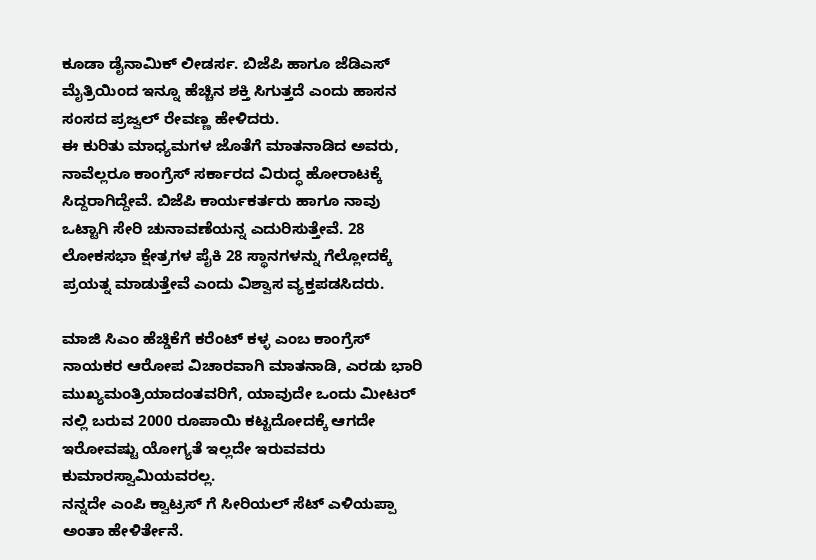ಕೂಡಾ ಡೈನಾಮಿಕ್ ಲೀಡರ್ಸ. ಬಿಜೆಪಿ ಹಾಗೂ ಜೆಡಿಎಸ್ ಮೈತ್ರಿಯಿಂದ ಇನ್ನೂ ಹೆಚ್ಚಿನ ಶಕ್ತಿ ಸಿಗುತ್ತದೆ ಎಂದು ಹಾಸನ ಸಂಸದ ಪ್ರಜ್ವಲ್ ರೇವಣ್ಣ ಹೇಳಿದರು.
ಈ ಕುರಿತು ಮಾಧ್ಯಮಗಳ ಜೊತೆಗೆ ಮಾತನಾಡಿದ ಅವರು, ನಾವೆಲ್ಲರೂ ಕಾಂಗ್ರೆಸ್ ಸರ್ಕಾರದ ವಿರುದ್ಧ ಹೋರಾಟಕ್ಕೆ ಸಿದ್ದರಾಗಿದ್ದೇವೆ. ಬಿಜೆಪಿ ಕಾರ್ಯಕರ್ತರು ಹಾಗೂ ನಾವು ಒಟ್ಟಾಗಿ ಸೇರಿ ಚುನಾವಣೆಯನ್ನ ಎದುರಿಸುತ್ತೇವೆ. 28 ಲೋಕಸಭಾ ಕ್ಷೇತ್ರಗಳ ಪೈಕಿ 28 ಸ್ಥಾನಗಳನ್ನು ಗೆಲ್ಲೋದಕ್ಕೆ ಪ್ರಯತ್ನ ಮಾಡುತ್ತೇವೆ ಎಂದು ವಿಶ್ವಾಸ ವ್ಯಕ್ತಪಡಸಿದರು.

ಮಾಜಿ ಸಿಎಂ ಹೆಚ್ಡಿಕೆಗೆ ಕರೆಂಟ್ ಕಳ್ಳ ಎಂಬ ಕಾಂಗ್ರೆಸ್ ನಾಯಕರ ಆರೋಪ ವಿಚಾರವಾಗಿ ಮಾತನಾಡಿ, ಎರಡು ಭಾರಿ ಮುಖ್ಯಮಂತ್ರಿಯಾದಂತವರಿಗೆ, ಯಾವುದೇ ಒಂದು ಮೀಟರ್ ನಲ್ಲಿ ಬರುವ 2000 ರೂಪಾಯಿ ಕಟ್ಟದೋದಕ್ಕೆ ಆಗದೇ ಇರೋವಷ್ಟು ಯೋಗ್ಯತೆ ಇಲ್ಲದೇ ಇರುವವರು ಕುಮಾರಸ್ವಾಮಿಯವರಲ್ಲ.
ನನ್ನದೇ ಎಂಪಿ ಕ್ವಾಟ್ರಸ್ ಗೆ ಸೀರಿಯಲ್ ಸೆಟ್ ಎಳಿಯಪ್ಪಾ ಅಂತಾ ಹೇಳಿರ್ತೇನೆ.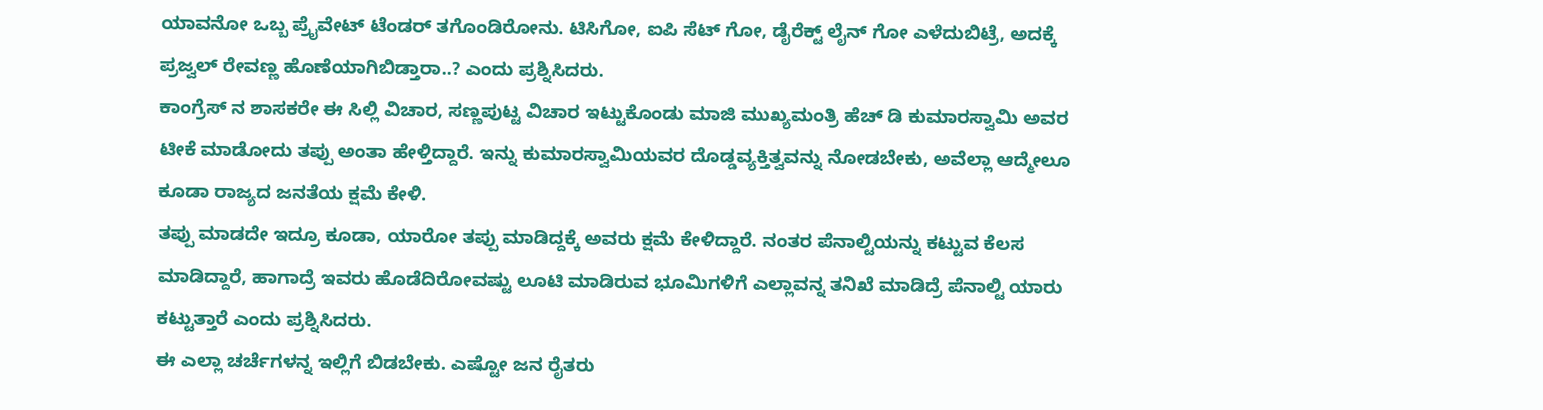ಯಾವನೋ ಒಬ್ಬ ಪ್ರೈವೇಟ್ ಟೆಂಡರ್ ತಗೊಂಡಿರೋನು. ಟಿಸಿಗೋ, ಐಪಿ ಸೆಟ್ ಗೋ, ಡೈರೆಕ್ಟ್ ಲೈನ್ ಗೋ ಎಳೆದುಬಿಟ್ರೆ, ಅದಕ್ಕೆ ಪ್ರಜ್ವಲ್ ರೇವಣ್ಣ ಹೊಣೆಯಾಗಿಬಿಡ್ತಾರಾ..? ಎಂದು ಪ್ರಶ್ನಿಸಿದರು.
ಕಾಂಗ್ರೆಸ್ ನ ಶಾಸಕರೇ ಈ ಸಿಲ್ಲಿ ವಿಚಾರ, ಸಣ್ಣಪುಟ್ಟ ವಿಚಾರ ಇಟ್ಟುಕೊಂಡು ಮಾಜಿ ಮುಖ್ಯಮಂತ್ರಿ ಹೆಚ್ ಡಿ ಕುಮಾರಸ್ವಾಮಿ ಅವರ ಟೀಕೆ ಮಾಡೋದು ತಪ್ಪು ಅಂತಾ ಹೇಳ್ತಿದ್ದಾರೆ. ಇನ್ನು ಕುಮಾರಸ್ವಾಮಿಯವರ ದೊಡ್ಡವ್ಯಕ್ತಿತ್ವವನ್ನು ನೋಡಬೇಕು, ಅವೆಲ್ಲಾ ಆದ್ಮೇಲೂ ಕೂಡಾ ರಾಜ್ಯದ ಜನತೆಯ ಕ್ಷಮೆ ಕೇಳಿ.
ತಪ್ಪು ಮಾಡದೇ ಇದ್ರೂ ಕೂಡಾ, ಯಾರೋ ತಪ್ಪು ಮಾಡಿದ್ದಕ್ಕೆ ಅವರು ಕ್ಷಮೆ ಕೇಳಿದ್ದಾರೆ. ನಂತರ ಪೆನಾಲ್ಟಿಯನ್ನು ಕಟ್ಟುವ ಕೆಲಸ ಮಾಡಿದ್ದಾರೆ, ಹಾಗಾದ್ರೆ ಇವರು ಹೊಡೆದಿರೋವಷ್ಟು ಲೂಟಿ ಮಾಡಿರುವ ಭೂಮಿಗಳಿಗೆ ಎಲ್ಲಾವನ್ನ ತನಿಖೆ ಮಾಡಿದ್ರೆ ಪೆನಾಲ್ಟಿ ಯಾರು ಕಟ್ಟುತ್ತಾರೆ ಎಂದು ಪ್ರಶ್ನಿಸಿದರು.
ಈ ಎಲ್ಲಾ ಚರ್ಚೆಗಳನ್ನ ಇಲ್ಲಿಗೆ ಬಿಡಬೇಕು. ಎಷ್ಟೋ ಜನ ರೈತರು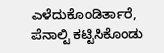ಎಳೆದುಕೊಂಡಿರ್ತಾರೆ, ಪೆನಾಲ್ಟಿ ಕಟ್ಟಿಸಿಕೊಂಡು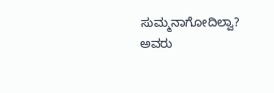ಸುಮ್ಮನಾಗೋದಿಲ್ವಾ? ಅವರು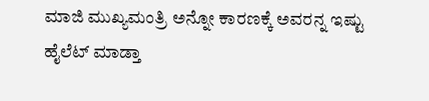ಮಾಜಿ ಮುಖ್ಯಮಂತ್ರಿ ಅನ್ನೋ ಕಾರಣಕ್ಕೆ ಅವರನ್ನ ಇಷ್ಟು ಹೈಲೆಟ್ ಮಾಡ್ತಾ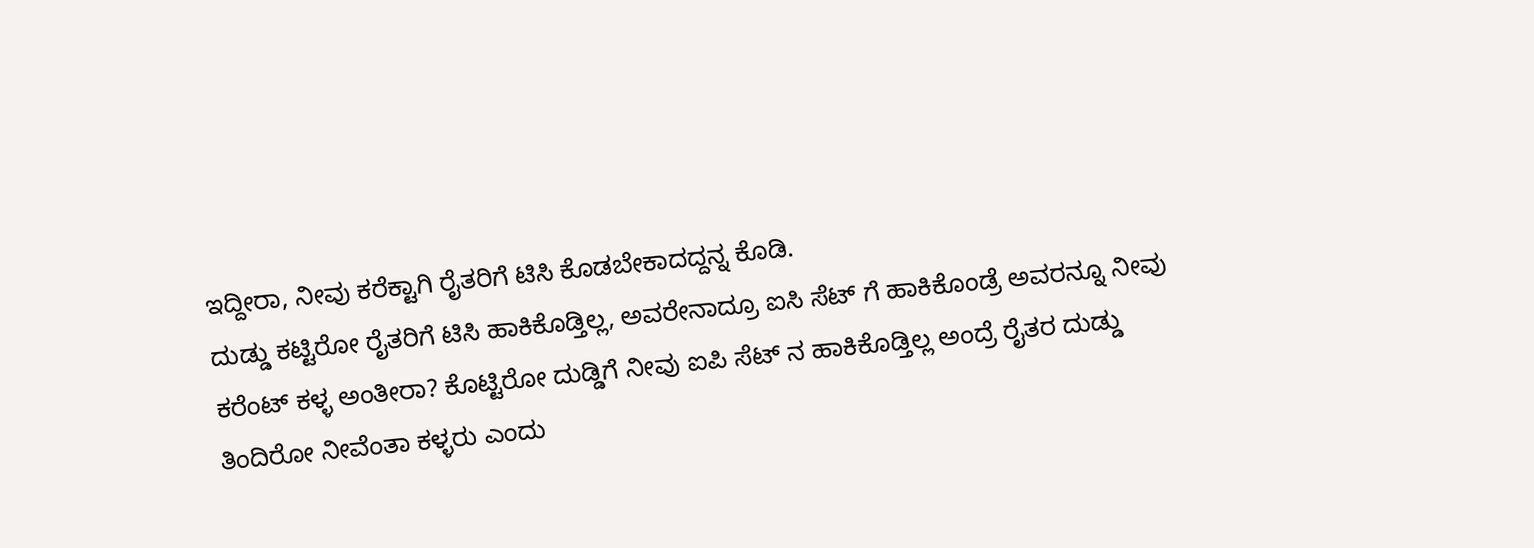ಇದ್ದೀರಾ, ನೀವು ಕರೆಕ್ಟಾಗಿ ರೈತರಿಗೆ ಟಿಸಿ ಕೊಡಬೇಕಾದದ್ದನ್ನ ಕೊಡಿ.
ದುಡ್ಡು ಕಟ್ಟಿರೋ ರೈತರಿಗೆ ಟಿಸಿ ಹಾಕಿಕೊಡ್ತಿಲ್ಲ, ಅವರೇನಾದ್ರೂ ಐಸಿ ಸೆಟ್ ಗೆ ಹಾಕಿಕೊಂಡ್ರೆ ಅವರನ್ನೂ ನೀವು ಕರೆಂಟ್ ಕಳ್ಳ ಅಂತೀರಾ? ಕೊಟ್ಟಿರೋ ದುಡ್ಡಿಗೆ ನೀವು ಐಪಿ ಸೆಟ್ ನ ಹಾಕಿಕೊಡ್ತಿಲ್ಲ ಅಂದ್ರೆ ರೈತರ ದುಡ್ಡು ತಿಂದಿರೋ ನೀವೆಂತಾ ಕಳ್ಳರು ಎಂದು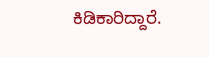ಕಿಡಿಕಾರಿದ್ದಾರೆ.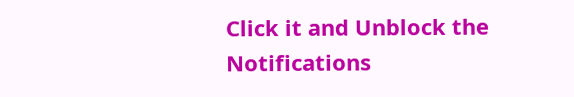Click it and Unblock the Notifications